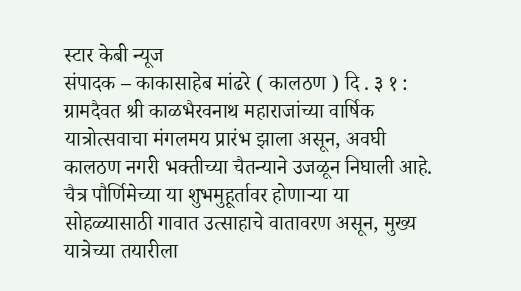स्टार केबी न्यूज
संपादक – काकासाहेब मांढरे ( कालठण ) दि . ३ १ :
ग्रामदैवत श्री काळभैरवनाथ महाराजांच्या वार्षिक यात्रोत्सवाचा मंगलमय प्रारंभ झाला असून, अवघी कालठण नगरी भक्तीच्या चैतन्याने उजळून निघाली आहे. चैत्र पौर्णिमेच्या या शुभमुहूर्तावर होणाऱ्या या सोहळ्यासाठी गावात उत्साहाचे वातावरण असून, मुख्य यात्रेच्या तयारीला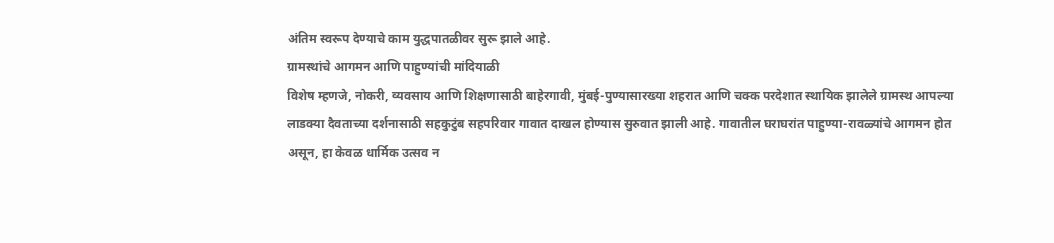अंतिम स्वरूप देण्याचे काम युद्धपातळीवर सुरू झाले आहे.
ग्रामस्थांचे आगमन आणि पाहुण्यांची मांदियाळी
विशेष म्हणजे, नोकरी, व्यवसाय आणि शिक्षणासाठी बाहेरगावी, मुंबई-पुण्यासारख्या शहरात आणि चक्क परदेशात स्थायिक झालेले ग्रामस्थ आपल्या लाडक्या दैवताच्या दर्शनासाठी सहकुटुंब सहपरिवार गावात दाखल होण्यास सुरुवात झाली आहे. गावातील घराघरांत पाहुण्या-रावळ्यांचे आगमन होत असून, हा केवळ धार्मिक उत्सव न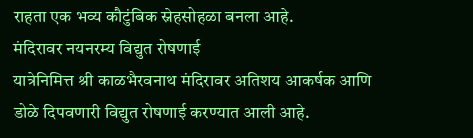राहता एक भव्य कौटुंबिक स्नेहसोहळा बनला आहे.
मंदिरावर नयनरम्य विद्युत रोषणाई
यात्रेनिमित्त श्री काळभैरवनाथ मंदिरावर अतिशय आकर्षक आणि डोळे दिपवणारी विद्युत रोषणाई करण्यात आली आहे.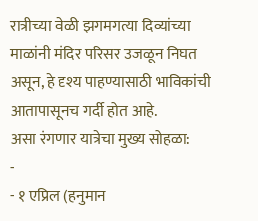रात्रीच्या वेळी झगमगत्या दिव्यांच्या माळांनी मंदिर परिसर उजळून निघत असून, हे दृश्य पाहण्यासाठी भाविकांची आतापासूनच गर्दी होत आहे.
असा रंगणार यात्रेचा मुख्य सोहळा:
-
- १ एप्रिल (हनुमान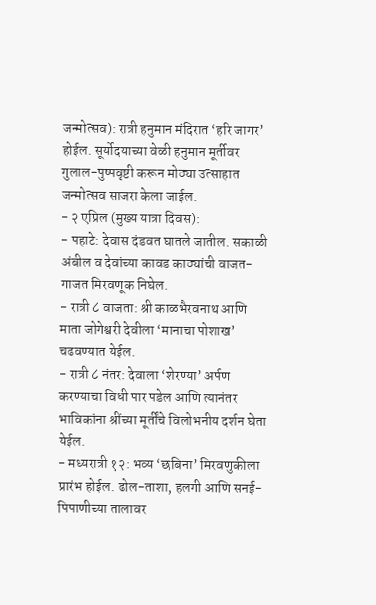जन्मोत्सव): रात्री हनुमान मंदिरात ‘हरि जागर’ होईल. सूर्योदयाच्या वेळी हनुमान मूर्तीवर गुलाल-पुष्पवृष्टी करून मोठ्या उत्साहात जन्मोत्सव साजरा केला जाईल.
- २ एप्रिल (मुख्य यात्रा दिवस):
- पहाटे: देवास दंडवत घातले जातील. सकाळी अंबील व देवांच्या कावड काठ्यांची वाजत-गाजत मिरवणूक निघेल.
- रात्री ८ वाजता: श्री काळभैरवनाथ आणि माता जोगेश्वरी देवीला ‘मानाचा पोशाख’ चढवण्यात येईल.
- रात्री ८ नंतर: देवाला ‘शेरण्या’ अर्पण करण्याचा विधी पार पडेल आणि त्यानंतर भाविकांना श्रींच्या मूर्तींचे विलोभनीय दर्शन घेता येईल.
- मध्यरात्री १२: भव्य ‘छबिना’ मिरवणुकीला प्रारंभ होईल. ढोल-ताशा, हलगी आणि सनई-पिपाणीच्या तालावर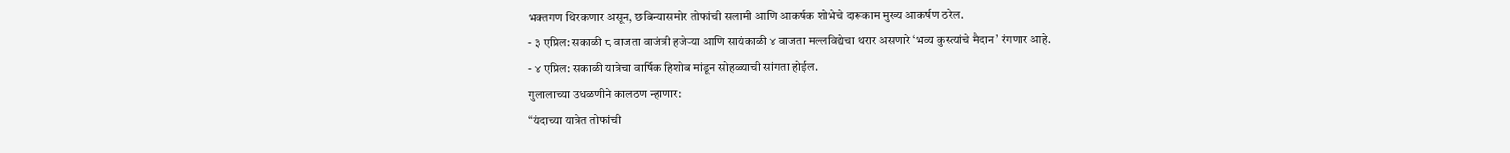भक्तगण थिरकणार असून, छबिन्यासमोर तोफांची सलामी आणि आकर्षक शोभेचे दारूकाम मुख्य आकर्षण ठरेल.
- ३ एप्रिल: सकाळी ८ वाजता वाजंत्री हजेऱ्या आणि सायंकाळी ४ वाजता मल्लविद्येचा थरार असणारे ‘भव्य कुस्त्यांचे मैदान’ रंगणार आहे.
- ४ एप्रिल: सकाळी यात्रेचा वार्षिक हिशोब मांडून सोहळ्याची सांगता होईल.
गुलालाच्या उधळणीने कालठण न्हाणार:
“यंदाच्या यात्रेत तोफांची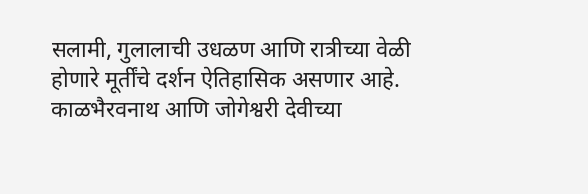सलामी, गुलालाची उधळण आणि रात्रीच्या वेळी होणारे मूर्तींचे दर्शन ऐतिहासिक असणार आहे. काळभैरवनाथ आणि जोगेश्वरी देवीच्या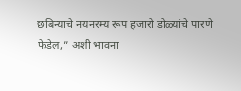छबिन्याचे नयनरम्य रूप हजारो डोळ्यांचे पारणे फेडेल,” अशी भावना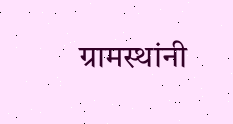ग्रामस्थांनी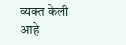व्यक्त केली आहे